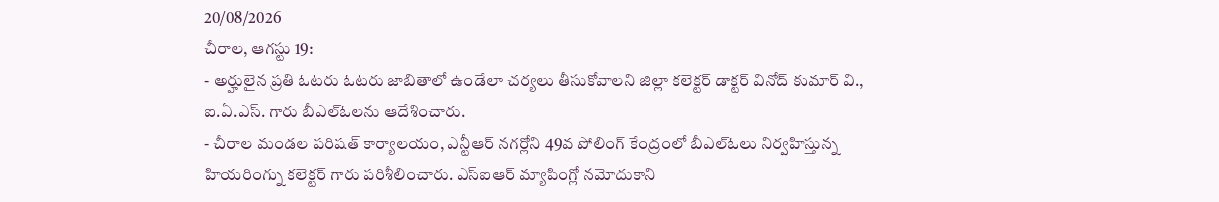20/08/2026
చీరాల, ఆగస్టు 19:
- అర్హులైన ప్రతి ఓటరు ఓటరు జాబితాలో ఉండేలా చర్యలు తీసుకోవాలని జిల్లా కలెక్టర్ డాక్టర్ వినోద్ కుమార్ వి., ఐ.ఏ.ఎస్. గారు బీఎల్ఓలను ఆదేశించారు.
- చీరాల మండల పరిషత్ కార్యాలయం, ఎన్టీఆర్ నగర్లోని 49వ పోలింగ్ కేంద్రంలో బీఎల్ఓలు నిర్వహిస్తున్న హియరింగ్ను కలెక్టర్ గారు పరిశీలించారు. ఎస్ఐఆర్ మ్యాపింగ్లో నమోదుకాని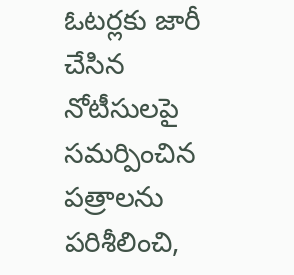ఓటర్లకు జారీ చేసిన నోటీసులపై సమర్పించిన పత్రాలను పరిశీలించి,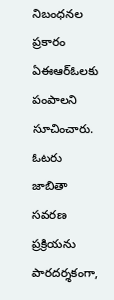నిబంధనల ప్రకారం ఏఈఆర్ఓలకు పంపాలని సూచించారు. ఓటరు జాబితా సవరణ ప్రక్రియను పారదర్శకంగా,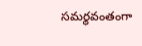సమర్థవంతంగా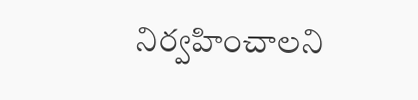నిర్వహించాలని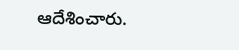ఆదేశించారు.